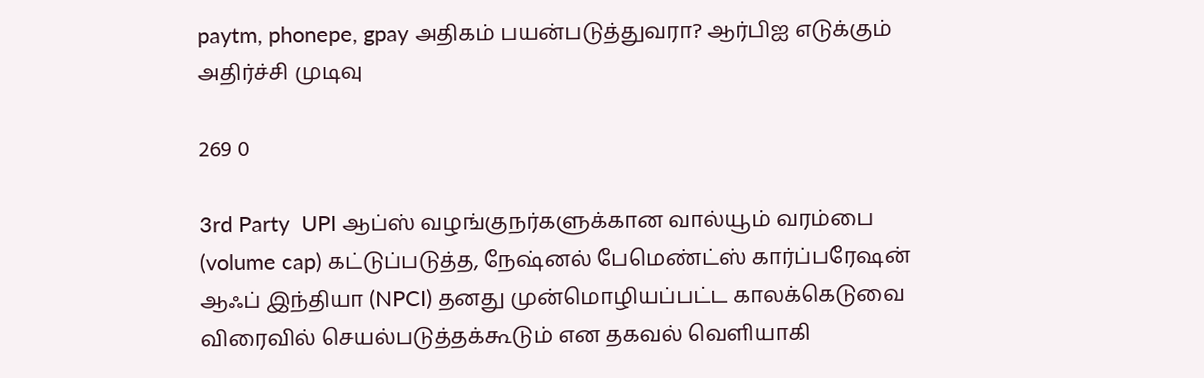paytm, phonepe, gpay அதிகம் பயன்படுத்துவரா? ஆர்பிஐ எடுக்கும் அதிர்ச்சி முடிவு

269 0

3rd Party  UPI ஆப்ஸ் வழங்குநர்களுக்கான வால்யூம் வரம்பை (volume cap) கட்டுப்படுத்த, நேஷ்னல் பேமெண்ட்ஸ் கார்ப்பரேஷன் ஆஃப் இந்தியா (NPCI) தனது முன்மொழியப்பட்ட காலக்கெடுவை விரைவில் செயல்படுத்தக்கூடும் என தகவல் வெளியாகி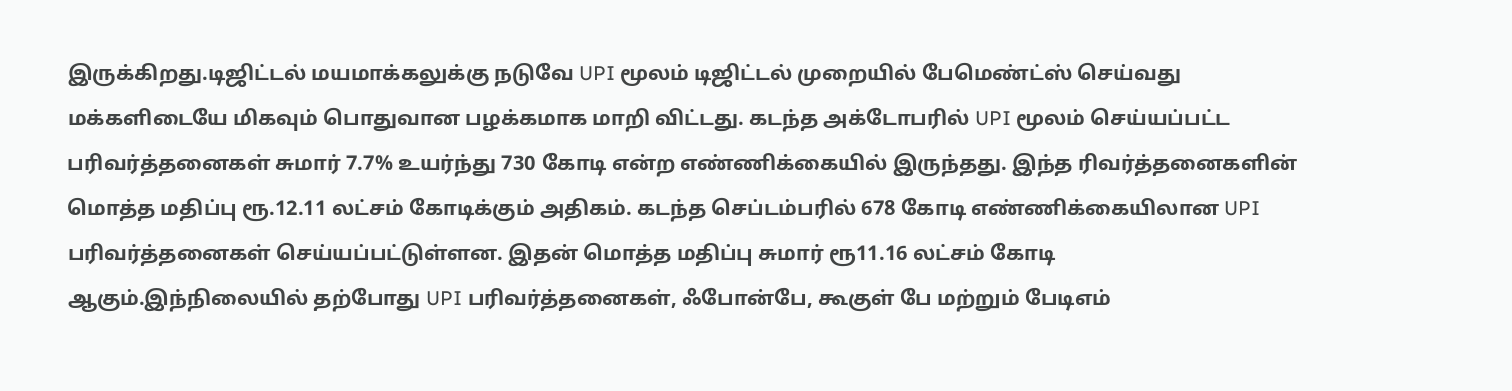இருக்கிறது.டிஜிட்டல் மயமாக்கலுக்கு நடுவே UPI மூலம் டிஜிட்டல் முறையில் பேமெண்ட்ஸ் செய்வது மக்களிடையே மிகவும் பொதுவான பழக்கமாக மாறி விட்டது. கடந்த அக்டோபரில் UPI மூலம் செய்யப்பட்ட பரிவர்த்தனைகள் சுமார் 7.7% உயர்ந்து 730 கோடி என்ற எண்ணிக்கையில் இருந்தது. இந்த ரிவர்த்தனைகளின் மொத்த மதிப்பு ரூ.12.11 லட்சம் கோடிக்கும் அதிகம். கடந்த செப்டம்பரில் 678 கோடி எண்ணிக்கையிலான UPI பரிவர்த்தனைகள் செய்யப்பட்டுள்ளன. இதன் மொத்த மதிப்பு சுமார் ரூ11.16 லட்சம் கோடி ஆகும்.இந்நிலையில் தற்போது UPI பரிவர்த்தனைகள், ஃபோன்பே, கூகுள் பே மற்றும் பேடிஎம்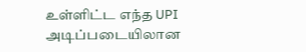உள்ளிட்ட எந்த UPI அடிப்படையிலான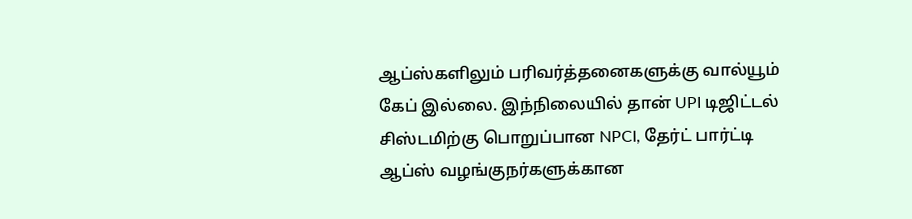ஆப்ஸ்களிலும் பரிவர்த்தனைகளுக்கு வால்யூம் கேப் இல்லை. இந்நிலையில் தான் UPI டிஜிட்டல் சிஸ்டமிற்கு பொறுப்பான NPCI, தேர்ட் பார்ட்டி ஆப்ஸ் வழங்குநர்களுக்கான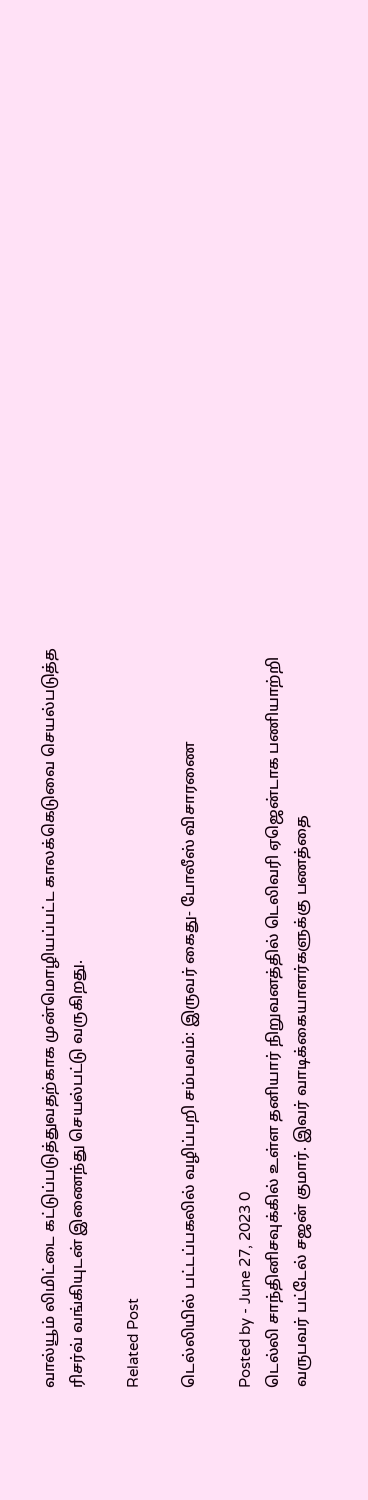வால்யூம் லிமிட்டை கட்டுப்படுத்துவதற்காக முன்மொழியப்பட்ட காலக்கெடுவை செயல்படுத்த ரிசர்வ் வங்கியுடன் இணைந்து செயல்பட்டு வருகிறது.

Related Post

டெல்லியில் பட்டப்பகலில் வழிப்பறி சம்பவம்: இருவர் கைது- போலீஸ் விசாரணை

Posted by - June 27, 2023 0
டெல்லி சாந்தினிசவுக்கில் உள்ள தனியார் நிறுவனத்தில் டெலிவரி ஏஜென்டாக பணியாற்றி வருபவர் பட்டேல் சஜன் குமார். இவர் வாடிக்கையாளர்களுக்கு பணத்தை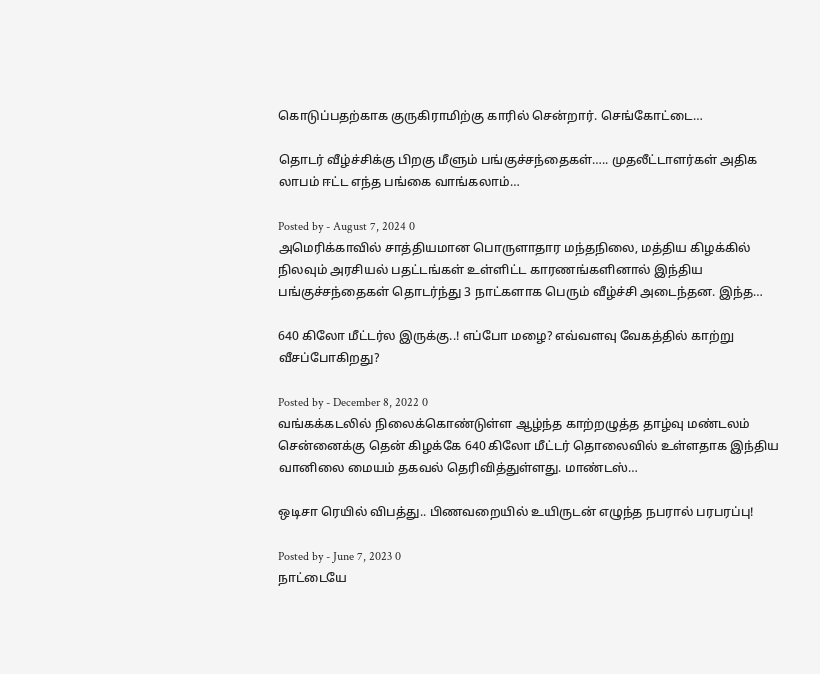கொடுப்பதற்காக குருகிராமிற்கு காரில் சென்றார். செங்கோட்டை…

தொடர் வீழ்ச்சிக்கு பிறகு மீளும் பங்குச்சந்தைகள்….. முதலீட்டாளர்கள் அதிக லாபம் ஈட்ட எந்த பங்கை வாங்கலாம்…

Posted by - August 7, 2024 0
அமெரிக்காவில் சாத்தியமான பொருளாதார மந்தநிலை, மத்திய கிழக்கில் நிலவும் அரசியல் பதட்டங்கள் உள்ளிட்ட காரணங்களினால் இந்திய பங்குச்சந்தைகள் தொடர்ந்து 3 நாட்களாக பெரும் வீழ்ச்சி அடைந்தன. இந்த…

640 கிலோ மீட்டர்ல இருக்கு..! எப்போ மழை? எவ்வளவு வேகத்தில் காற்று வீசப்போகிறது?

Posted by - December 8, 2022 0
வங்கக்கடலில் நிலைக்கொண்டுள்ள ஆழ்ந்த காற்றழுத்த தாழ்வு மண்டலம் சென்னைக்கு தென் கிழக்கே 640 கிலோ மீட்டர் தொலைவில் உள்ளதாக இந்திய வானிலை மையம் தகவல் தெரிவித்துள்ளது. மாண்டஸ்…

ஒடிசா ரெயில் விபத்து.. பிணவறையில் உயிருடன் எழுந்த நபரால் பரபரப்பு!

Posted by - June 7, 2023 0
நாட்டையே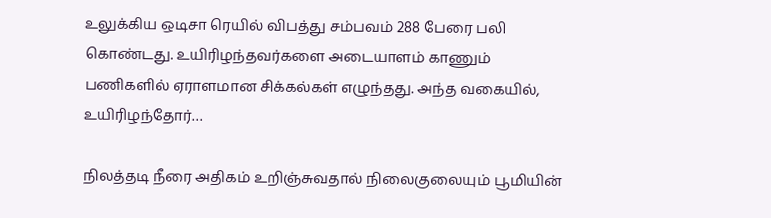உலுக்கிய ஒடிசா ரெயில் விபத்து சம்பவம் 288 பேரை பலி கொண்டது. உயிரிழந்தவர்களை அடையாளம் காணும் பணிகளில் ஏராளமான சிக்கல்கள் எழுந்தது. அந்த வகையில், உயிரிழந்தோர்…

நிலத்தடி நீரை அதிகம் உறிஞ்சுவதால் நிலைகுலையும் பூமியின்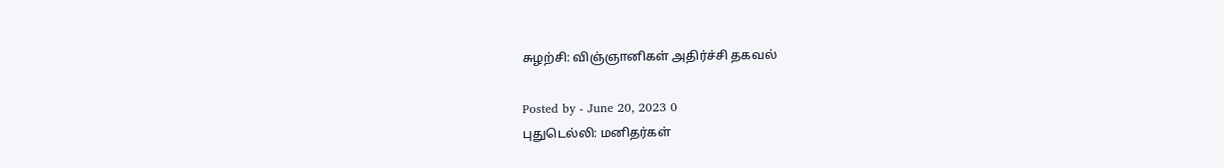சுழற்சி: விஞ்ஞானிகள் அதிர்ச்சி தகவல்

Posted by - June 20, 2023 0
புதுடெல்லி: மனிதர்கள்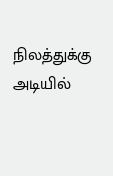நிலத்துக்கு அடியில்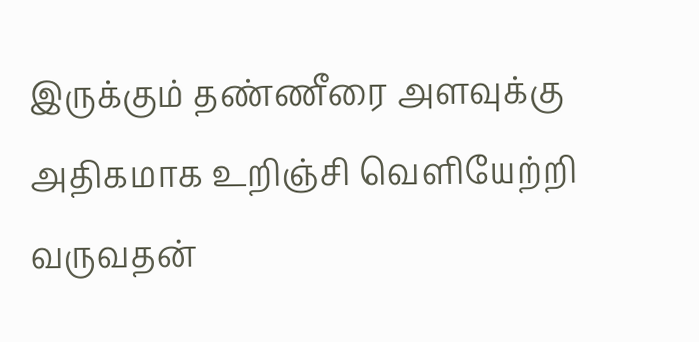இருக்கும் தண்ணீரை அளவுக்கு அதிகமாக உறிஞ்சி வெளியேற்றி வருவதன்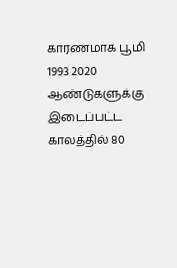காரணமாக பூமி 1993 2020 ஆண்டுகளுக்கு இடைப்பட்ட காலத்தில் 80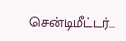சென்டிமீட்டர்…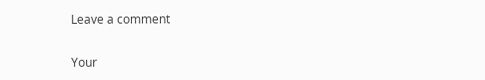Leave a comment

Your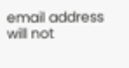email address will not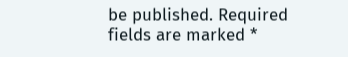be published. Required fields are marked *